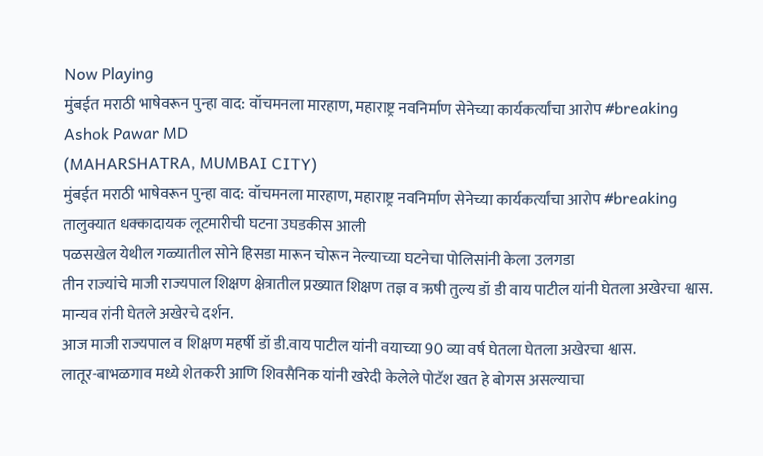Now Playing
मुंबईत मराठी भाषेवरून पुन्हा वाद: वॉचमनला मारहाण, महाराष्ट्र नवनिर्माण सेनेच्या कार्यकर्त्यांचा आरोप #breaking
Ashok Pawar MD
(MAHARSHATRA, MUMBAI CITY)
मुंबईत मराठी भाषेवरून पुन्हा वाद: वॉचमनला मारहाण, महाराष्ट्र नवनिर्माण सेनेच्या कार्यकर्त्यांचा आरोप #breaking
तालुक्यात धक्कादायक लूटमारीची घटना उघडकीस आली
पळसखेल येथील गळ्यातील सोने हिसडा मारून चोरून नेल्याच्या घटनेचा पोलिसांनी केला उलगडा
तीन राज्यांचे माजी राज्यपाल शिक्षण क्षेत्रातील प्रख्यात शिक्षण तज्ञ व ऋषी तुल्य डॉ डी वाय पाटील यांनी घेतला अखेरचा श्वास. मान्यव रांनी घेतले अखेरचे दर्शन.
आज माजी राज्यपाल व शिक्षण महर्षी डॉ डी.वाय पाटील यांनी वयाच्या 90 व्या वर्ष घेतला घेतला अखेरचा श्वास.
लातूर-बाभळगाव मध्ये शेतकरी आणि शिवसैनिक यांनी खरेदी केलेले पोटॅश खत हे बोगस असल्याचा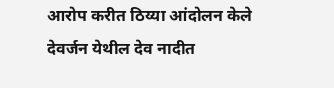आरोप करीत ठिय्या आंदोलन केले
देवर्जन येथील देव नादीत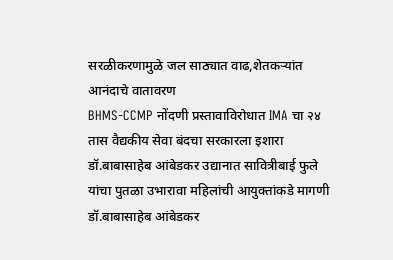सरळीकरणामुळे जल साठ्यात वाढ,शेतकऱ्यांत आनंदाचे वातावरण
BHMS-CCMP नोंदणी प्रस्तावाविरोधात IMA चा २४ तास वैद्यकीय सेवा बंदचा सरकारला इशारा
डॉ.बाबासाहेब आंबेडकर उद्यानात सावित्रीबाई फुले यांचा पुतळा उभारावा महिलांची आयुक्तांकडे मागणी
डॉ.बाबासाहेब आंबेडकर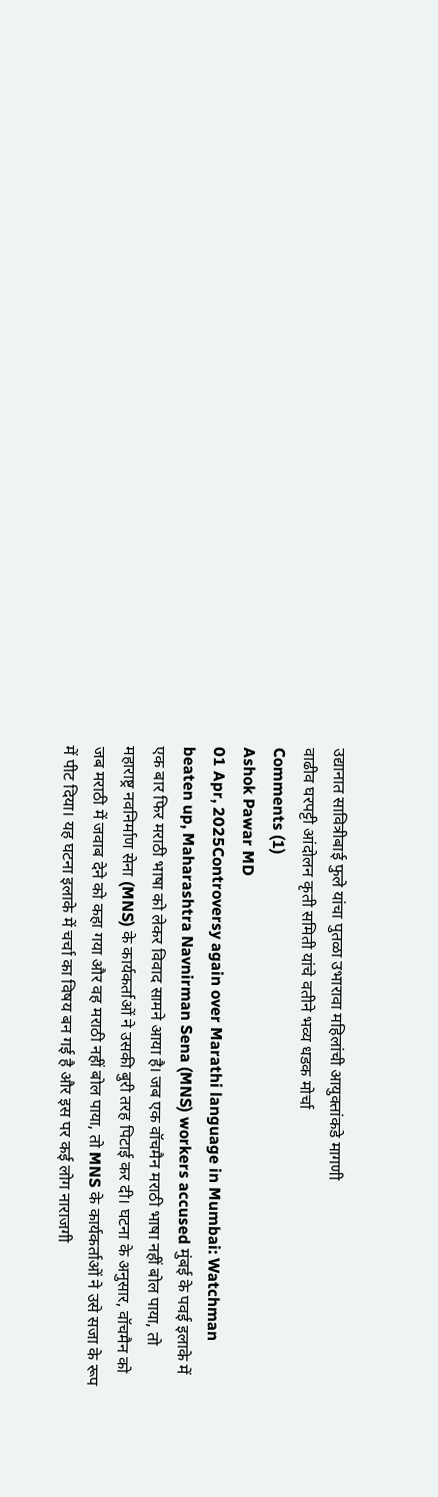उद्यानात सावित्रीबाई फुले यांचा पुतळा उभारावा महिलांची आयुक्तांकडे मागणी
वाढीव घरपट्टी आंदोलन कृती समिती यांचे वतीने भव्य धडक मोर्चा
Comments (1)
Ashok Pawar MD
01 Apr, 2025Controversy again over Marathi language in Mumbai: Watchman beaten up, Maharashtra Navnirman Sena (MNS) workers accused मुंबई के पवई इलाके में एक बार फिर मराठी भाषा को लेकर विवाद सामने आया है। जब एक वॉचमैन मराठी भाषा नहीं बोल पाया, तो महाराष्ट्र नवनिर्माण सेना (MNS) के कार्यकर्ताओं ने उसकी बुरी तरह पिटाई कर दी। घटना के अनुसार, वॉचमैन को जब मराठी में जवाब देने को कहा गया और वह मराठी नहीं बोल पाया, तो MNS के कार्यकर्ताओं ने उसे सजा के रूप में पीट दिया। यह घटना इलाके में चर्चा का विषय बन गई है और इस पर कई लोग नाराजगी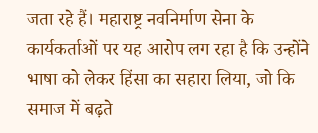जता रहे हैं। महाराष्ट्र नवनिर्माण सेना के कार्यकर्ताओं पर यह आरोप लग रहा है कि उन्होंने भाषा को लेकर हिंसा का सहारा लिया, जो कि समाज में बढ़ते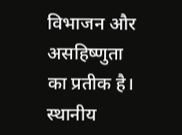विभाजन और असहिष्णुता का प्रतीक है। स्थानीय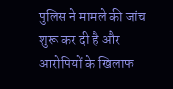पुलिस ने मामले की जांच शुरू कर दी है और आरोपियों के खिलाफ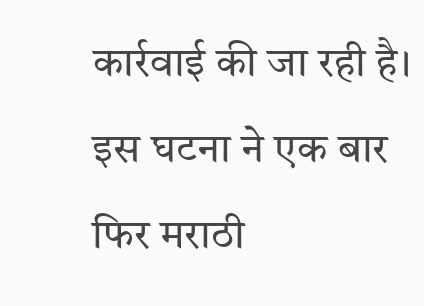कार्रवाई की जा रही है। इस घटना ने एक बार फिर मराठी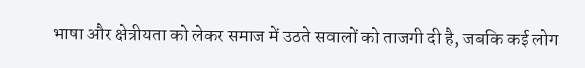भाषा और क्षेत्रीयता को लेकर समाज में उठते सवालों को ताजगी दी है, जबकि कई लोग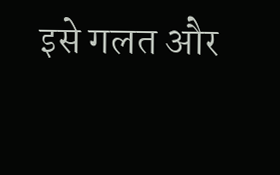इसे गलत और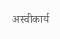अस्वीकार्य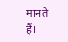मानते हैं।